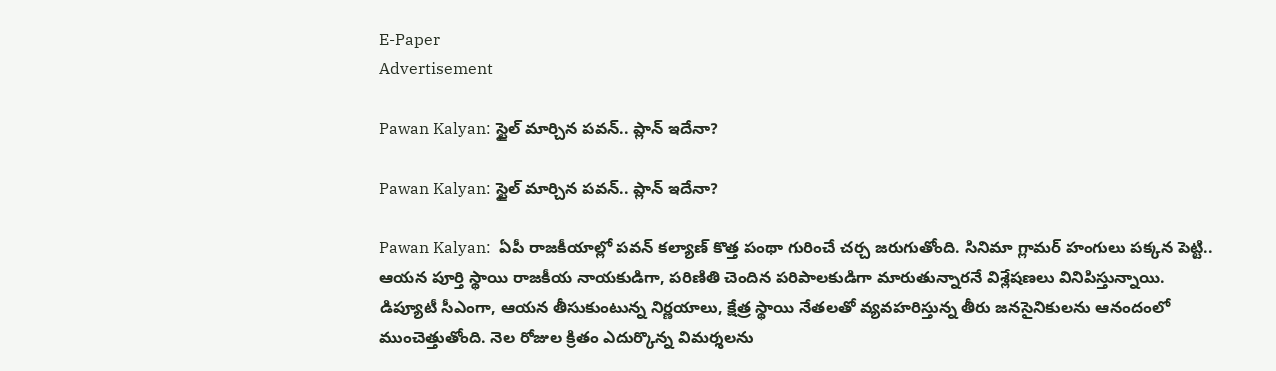E-Paper
Advertisement

Pawan Kalyan: స్టైల్ మార్చిన పవన్.. ప్లాన్ ఇదేనా?

Pawan Kalyan: స్టైల్ మార్చిన పవన్.. ప్లాన్ ఇదేనా?

Pawan Kalyan:  ఏపీ రాజకీయాల్లో పవన్ కల్యాణ్ కొత్త పంథా గురించే చర్చ జరుగుతోంది. సినిమా గ్లామర్ హంగులు పక్కన పెట్టి.. ఆయన పూర్తి స్థాయి రాజకీయ నాయకుడిగా, పరిణితి చెందిన పరిపాలకుడిగా మారుతున్నారనే విశ్లేషణలు వినిపిస్తున్నాయి. డిప్యూటీ సీఎంగా, ఆయన తీసుకుంటున్న నిర్ణయాలు, క్షేత్ర స్థాయి నేతలతో వ్యవహరిస్తున్న తీరు జనసైనికులను ఆనందంలో ముంచెత్తుతోంది. నెల రోజుల క్రితం ఎదుర్కొన్న విమర్శలను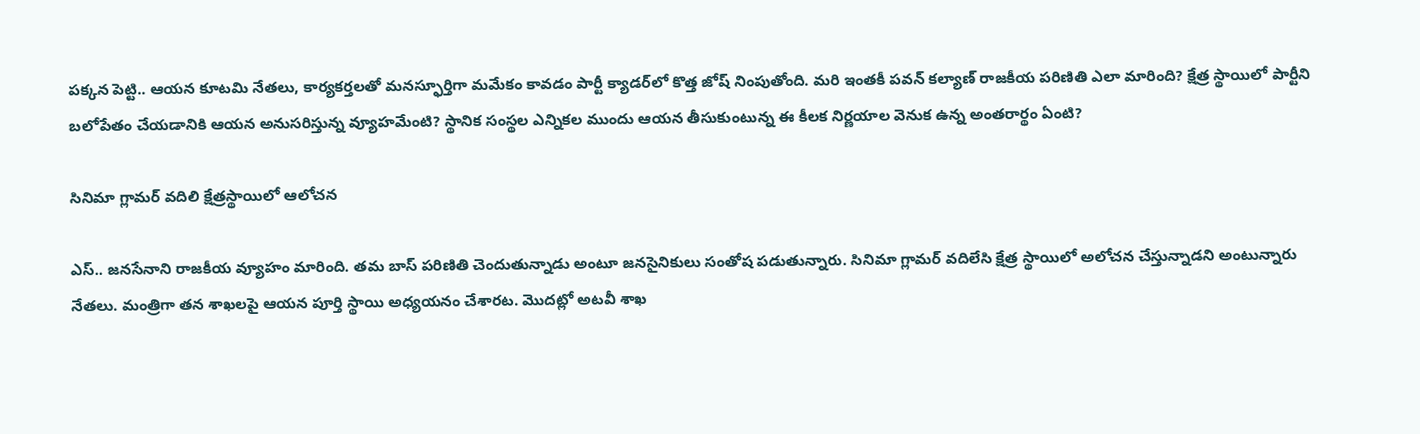పక్కన పెట్టి.. ఆయన కూటమి నేతలు, కార్యకర్తలతో మనస్ఫూర్తిగా మమేకం కావడం పార్టీ క్యాడర్‌లో కొత్త జోష్ నింపుతోంది. మరి ఇంతకీ పవన్ కల్యాణ్ రాజకీయ పరిణితి ఎలా మారింది? క్షేత్ర స్థాయిలో పార్టీని బలోపేతం చేయడానికి ఆయన అనుసరిస్తున్న వ్యూహమేంటి? స్థానిక సంస్థల ఎన్నికల ముందు ఆయన తీసుకుంటున్న ఈ కీలక నిర్ణయాల వెనుక ఉన్న అంతరార్థం ఏంటి?

సినిమా గ్లామర్ వదిలి క్షేత్రస్థాయిలో ఆలోచన

ఎస్.. జనసేనాని రాజకీయ వ్యూహం మారింది. తమ బాస్ పరిణితి చెందుతున్నాడు అంటూ జనసైనికులు సంతోష పడుతున్నారు. సినిమా గ్లామర్ వదిలేసి క్షేత్ర స్థాయిలో అలోచన చేస్తున్నాడని అంటున్నారు నేతలు. మంత్రిగా తన శాఖలపై ఆయన పూర్తి స్థాయి అధ్యయనం చేశారట. మొదట్లో అటవీ శాఖ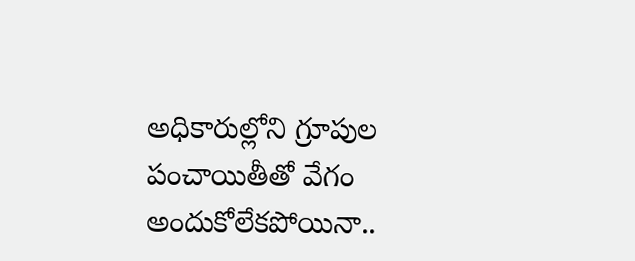అధికారుల్లోని గ్రూపుల పంచాయితీతో వేగం అందుకోలేకపోయినా..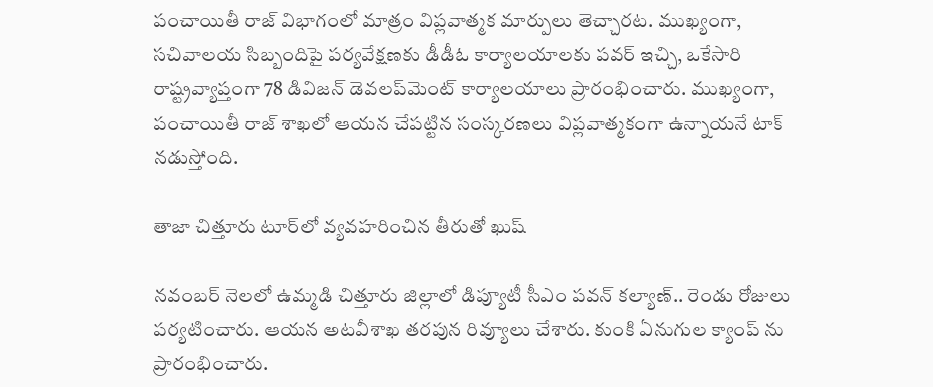పంచాయితీ రాజ్ విభాగంలో మాత్రం విప్లవాత్మక మార్పులు తెచ్చారట. ముఖ్యంగా, సచివాలయ సిబ్బందిపై పర్యవేక్షణకు డీడీఓ కార్యాలయాలకు పవర్ ఇచ్చి, ఒకేసారి రాష్ట్రవ్యాప్తంగా 78 డివిజన్ డెవలప్‌మెంట్ కార్యాలయాలు ప్రారంభించారు. ముఖ్యంగా, పంచాయితీ రాజ్ శాఖలో ఆయన చేపట్టిన సంస్కరణలు విప్లవాత్మకంగా ఉన్నాయనే టాక్ నడుస్తోంది.

తాజా చిత్తూరు టూర్‌లో వ్యవహరించిన తీరుతో ఖుష్

నవంబర్ నెలలో ఉమ్మడి చిత్తూరు జిల్లాలో డిప్యూటీ సీఎం పవన్ కల్యాణ్.. రెండు రోజులు పర్యటించారు. ఆయన అటవీశాఖ తరపున రివ్యూలు చేశారు. కుంకి ఏనుగుల క్యాంప్ ను ప్రారంభించారు.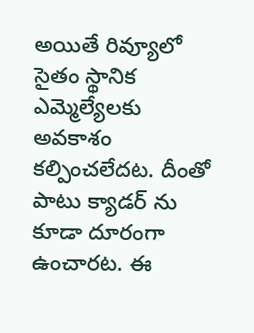అయితే రివ్యూలో సైతం స్థానిక ఎమ్మెల్యేలకు అవకాశం కల్పించలేదట. దీంతో పాటు క్యాడర్ ను కూడా దూరంగా ఉంచారట. ఈ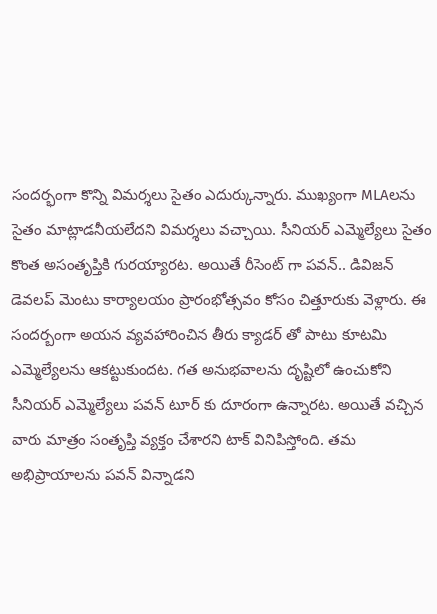సందర్భంగా కొన్ని విమర్శలు సైతం ఎదుర్కున్నారు. ముఖ్యంగా MLAలను సైతం మాట్లాడనీయలేదని విమర్శలు వచ్చాయి. సీనియర్ ఎమ్మెల్యేలు సైతం కొంత అసంతృప్తికి గురయ్యారట. అయితే రీసెంట్ గా పవన్.. డివిజన్ డెవలప్ మెంటు కార్యాలయం ప్రారంభోత్సవం కోసం చిత్తూరుకు వెళ్లారు. ఈ సందర్బంగా అయన వ్యవహారించిన తీరు క్యాడర్ తో పాటు కూటమి ఎమ్మెల్యేలను ఆకట్టుకుందట. గత అనుభవాలను దృష్టిలో ఉంచుకోని సీనియర్ ఎమ్మెల్యేలు పవన్ టూర్ కు దూరంగా ఉన్నారట. అయితే వచ్చిన వారు మాత్రం సంతృప్తి వ్యక్తం చేశారని టాక్ వినిపిస్తోంది. తమ అభిప్రాయాలను పవన్ విన్నాడని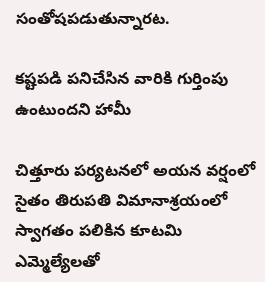సంతోషపడుతున్నారట.

కష్టపడి పనిచేసిన వారికి గుర్తింపు ఉంటుందని హామీ

చిత్తూరు పర్యటనలో అయన వర్షంలో సైతం తిరుపతి విమానాశ్రయంలో స్వాగతం పలికిన కూటమి ఎమ్మెల్యేలతో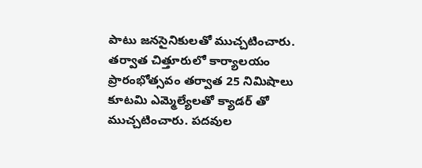పాటు జనసైనికులతో ముచ్చటించారు. తర్వాత చిత్తూరులో కార్యాలయం ప్రారంభోత్సవం తర్వాత 25 నిమిషాలు కూటమి ఎమ్మెల్యేలతో క్యాడర్ తో ముచ్చటించారు. పదవుల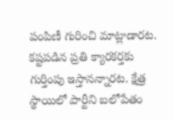పంపిణీ గురించి మాట్లాడారట. కష్టపడిన ప్రతి క్యారకర్తకు గుర్తింపు ఇస్తానన్నారట. క్షేత్ర స్థాయిలో పార్టీని బలోపేతం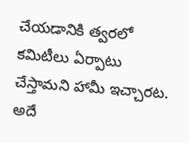చేయడానికి త్వరలో కమిటీలు ఏర్పాటు చేస్తామని హామీ ఇచ్చారట. అదే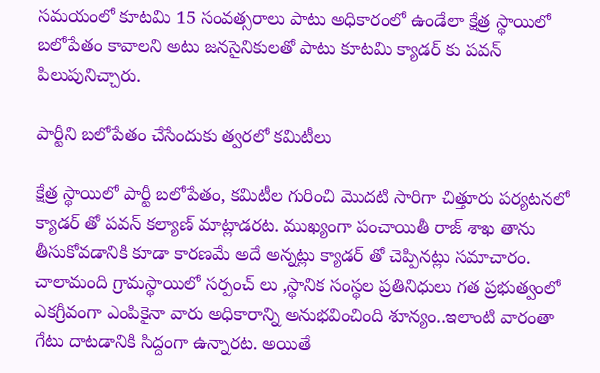సమయంలో కూటమి 15 సంవత్సరాలు పాటు అధికారంలో ఉండేలా క్షేత్ర స్థాయిలో బలోపేతం కావాలని అటు జనసైనికులతో పాటు కూటమి క్యాడర్ కు పవన్ పిలుపునిచ్చారు.

పార్టీని బలోపేతం చేసేందుకు త్వరలో కమిటీలు

క్షేత్ర స్థాయిలో పార్టీ బలోపేతం, కమిటీల గురించి మొదటి సారిగా చిత్తూరు పర్యటనలో క్యాడర్ తో పవన్ కల్యాణ్ మాట్లాడరట. ముఖ్యంగా పంచాయితీ రాజ్ శాఖ తాను తీసుకోవడానికి కూడా కారణమే అదే అన్నట్లు క్యాడర్ తో చెప్పినట్లు సమాచారం. చాలామంది గ్రామస్థాయిలో సర్పంచ్ లు ,స్థానిక సంస్థల ప్రతినిధులు గత ప్రభుత్వంలో ఎకగ్రీవంగా ఎంపికైనా వారు అధికారాన్ని అనుభవించింది శూన్యం..ఇలాంటి వారంతా గేటు దాటడానికి సిద్దంగా ఉన్నారట. అయితే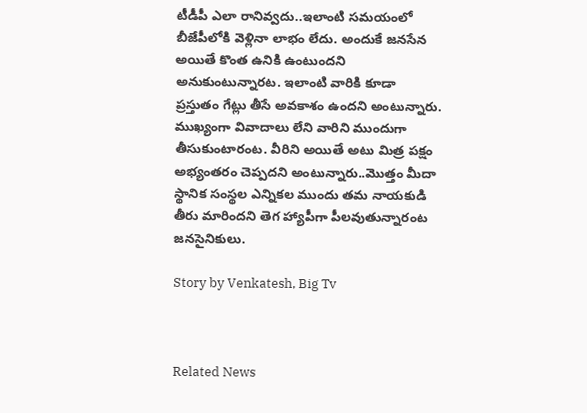టీడీపీ ఎలా రానివ్వదు..ఇలాంటి సమయంలో బీజేపీలోకి వెళ్లినా లాభం లేదు. అందుకే జనసేన అయితే కొంత ఉనికి ఉంటుందని అనుకుంటున్నారట. ఇలాంటి వారికి కూడా ప్రస్తుతం గేట్లు తీసే అవకాశం ఉందని అంటున్నారు. ముఖ్యంగా వివాదాలు లేని వారిని ముందుగా తీసుకుంటారంట. వీరిని అయితే అటు మిత్ర పక్షం అభ్యంతరం చెప్పదని అంటున్నారు..మొత్తం మీదా స్థానిక సంస్థల ఎన్నికల ముందు తమ నాయకుడి తీరు మారిందని తెగ హ్యాపీగా పీలవుతున్నారంట జనసైనికులు.

Story by Venkatesh, Big Tv



Related News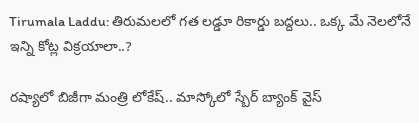Tirumala Laddu: తిరుమలలో గత లడ్డూ రికార్డు బద్దలు.. ఒక్క మే నెలలోనే ఇన్ని కోట్ల విక్రయాలా..?

రష్యాలో బిజీగా మంత్రి లోకేష్.. మాస్కోలో స్బేర్‌ బ్యాంక్ వైస్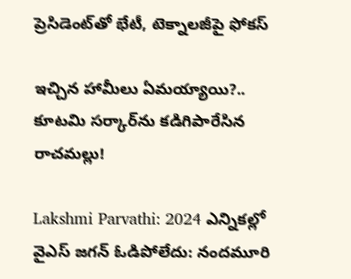ప్రెసిడెంట్‌తో భేటీ, టెక్నాలజీపై ఫోకస్

ఇచ్చిన హామీలు ఏమయ్యాయి?.. కూటమి సర్కార్‌ను కడిగిపారేసిన రాచమల్లు!

Lakshmi Parvathi: 2024 ఎన్నికల్లో వైఎస్ జగన్ ఓడిపోలేదు: నందమూరి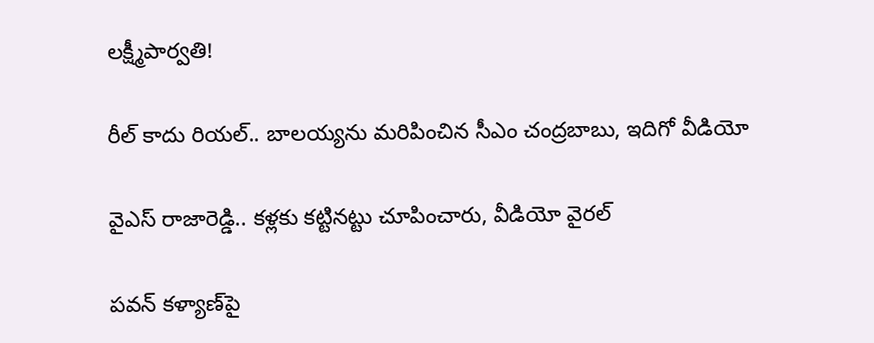లక్ష్మీపార్వతి!

రీల్ కాదు రియల్.. బాలయ్యను మరిపించిన సీఎం చంద్రబాబు, ఇదిగో వీడియో

వైఎస్ రాజారెడ్డి.. కళ్లకు కట్టినట్టు చూపించారు, వీడియో వైరల్

పవన్ కళ్యాణ్‌పై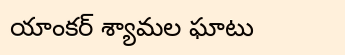యాంకర్ శ్యామల ఘాటు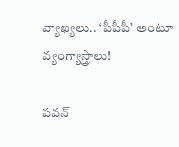వ్యాఖ్యలు.. ‘పీపీపీ’ అంటూ వ్యంగ్యాస్త్రాలు!

పవన్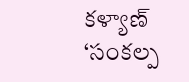కళ్యాణ్ ‘సంకల్ప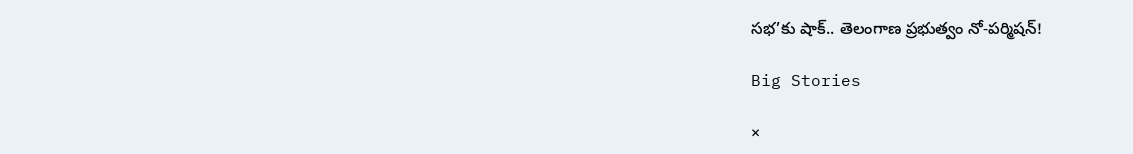సభ’కు షాక్.. తెలంగాణ ప్రభుత్వం నో-పర్మిషన్!

Big Stories

×